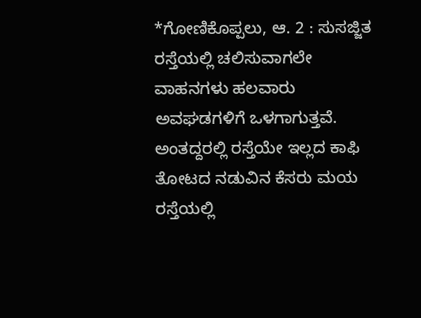*ಗೋಣಿಕೊಪ್ಪಲು, ಆ. 2 : ಸುಸಜ್ಜಿತ ರಸ್ತೆಯಲ್ಲಿ ಚಲಿಸುವಾಗಲೇ ವಾಹನಗಳು ಹಲವಾರು ಅವಘಡಗಳಿಗೆ ಒಳಗಾಗುತ್ತವೆ. ಅಂತದ್ದರಲ್ಲಿ ರಸ್ತೆಯೇ ಇಲ್ಲದ ಕಾಫಿ ತೋಟದ ನಡುವಿನ ಕೆಸರು ಮಯ ರಸ್ತೆಯಲ್ಲಿ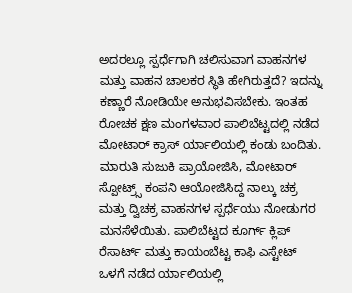ಅದರಲ್ಲೂ ಸ್ಪರ್ಧೆಗಾಗಿ ಚಲಿಸುವಾಗ ವಾಹನಗಳ ಮತ್ತು ವಾಹನ ಚಾಲಕರ ಸ್ಥಿತಿ ಹೇಗಿರುತ್ತದೆ? ಇದನ್ನು ಕಣ್ಣಾರೆ ನೋಡಿಯೇ ಅನುಭವಿಸಬೇಕು. ಇಂತಹ ರೋಚಕ ಕ್ಷಣ ಮಂಗಳವಾರ ಪಾಲಿಬೆಟ್ಟದಲ್ಲಿ ನಡೆದ ಮೋಟಾರ್ ಕ್ರಾಸ್ ರ್ಯಾಲಿಯಲ್ಲಿ ಕಂಡು ಬಂದಿತು.
ಮಾರುತಿ ಸುಜುಕಿ ಪ್ರಾಯೋಜಿಸಿ, ಮೋಟಾರ್ ಸ್ಪೋಟ್ರ್ಸ್ ಕಂಪನಿ ಆಯೋಜಿಸಿದ್ದ ನಾಲ್ಕು ಚಕ್ರ ಮತ್ತು ದ್ವಿಚಕ್ರ ವಾಹನಗಳ ಸ್ಪರ್ಧೆಯು ನೋಡುಗರ ಮನಸೆಳೆಯಿತು. ಪಾಲಿಬೆಟ್ಟದ ಕೂರ್ಗ್ ಕ್ಲಿಪ್ ರೆಸಾರ್ಟ್ ಮತ್ತು ಕಾಯಂಬೆಟ್ಟ ಕಾಫಿ ಎಸ್ಟೇಟ್ ಒಳಗೆ ನಡೆದ ರ್ಯಾಲಿಯಲ್ಲಿ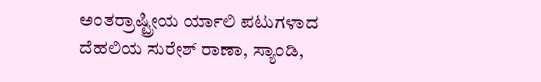ಅಂತರ್ರಾಷ್ಟ್ರೀಯ ರ್ಯಾಲಿ ಪಟುಗಳಾದ ದೆಹಲಿಯ ಸುರೇಶ್ ರಾಣಾ, ಸ್ಯಾಂಡಿ,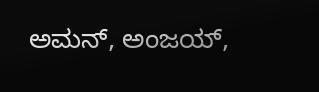ಅಮನ್, ಅಂಜಯ್,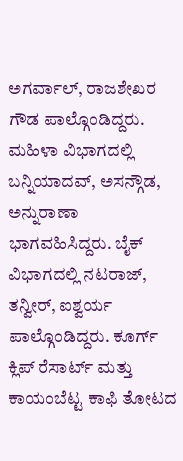ಅಗರ್ವಾಲ್, ರಾಜಶೇಖರ ಗೌಡ ಪಾಲ್ಗೊಂಡಿದ್ದರು.
ಮಹಿಳಾ ವಿಭಾಗದಲ್ಲಿ ಬನ್ನಿಯಾದವ್, ಅಸನ್ಗೌಡ, ಅನ್ನುರಾಣಾ ಭಾಗವಹಿಸಿದ್ದರು. ಬೈಕ್ ವಿಭಾಗದಲ್ಲಿ ನಟರಾಜ್, ತನ್ವೀರ್, ಐಶ್ವರ್ಯ ಪಾಲ್ಗೊಂಡಿದ್ದರು. ಕೂರ್ಗ್ ಕ್ಲಿಪ್ ರೆಸಾರ್ಟ್ ಮತ್ತು ಕಾಯಂಬೆಟ್ಟ ಕಾಫಿ ತೋಟದ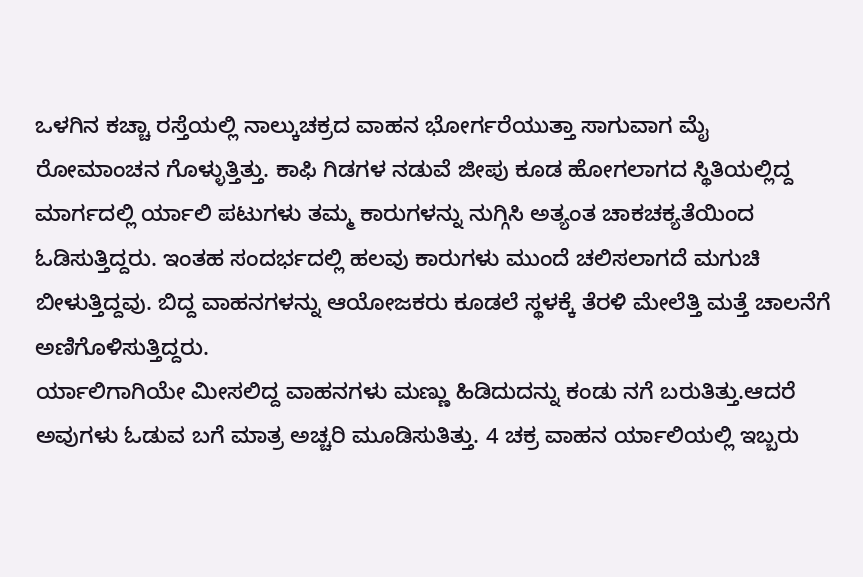ಒಳಗಿನ ಕಚ್ಚಾ ರಸ್ತೆಯಲ್ಲಿ ನಾಲ್ಕುಚಕ್ರದ ವಾಹನ ಭೋರ್ಗರೆಯುತ್ತಾ ಸಾಗುವಾಗ ಮೈ ರೋಮಾಂಚನ ಗೊಳ್ಳುತ್ತಿತ್ತು. ಕಾಫಿ ಗಿಡಗಳ ನಡುವೆ ಜೀಪು ಕೂಡ ಹೋಗಲಾಗದ ಸ್ಥಿತಿಯಲ್ಲಿದ್ದ ಮಾರ್ಗದಲ್ಲಿ ರ್ಯಾಲಿ ಪಟುಗಳು ತಮ್ಮ ಕಾರುಗಳನ್ನು ನುಗ್ಗಿಸಿ ಅತ್ಯಂತ ಚಾಕಚಕ್ಯತೆಯಿಂದ ಓಡಿಸುತ್ತಿದ್ದರು. ಇಂತಹ ಸಂದರ್ಭದಲ್ಲಿ ಹಲವು ಕಾರುಗಳು ಮುಂದೆ ಚಲಿಸಲಾಗದೆ ಮಗುಚಿ ಬೀಳುತ್ತಿದ್ದವು. ಬಿದ್ದ ವಾಹನಗಳನ್ನು ಆಯೋಜಕರು ಕೂಡಲೆ ಸ್ಥಳಕ್ಕೆ ತೆರಳಿ ಮೇಲೆತ್ತಿ ಮತ್ತೆ ಚಾಲನೆಗೆ ಅಣಿಗೊಳಿಸುತ್ತಿದ್ದರು.
ರ್ಯಾಲಿಗಾಗಿಯೇ ಮೀಸಲಿದ್ದ ವಾಹನಗಳು ಮಣ್ಣು ಹಿಡಿದುದನ್ನು ಕಂಡು ನಗೆ ಬರುತಿತ್ತು.ಆದರೆ ಅವುಗಳು ಓಡುವ ಬಗೆ ಮಾತ್ರ ಅಚ್ಚರಿ ಮೂಡಿಸುತಿತ್ತು. 4 ಚಕ್ರ ವಾಹನ ರ್ಯಾಲಿಯಲ್ಲಿ ಇಬ್ಬರು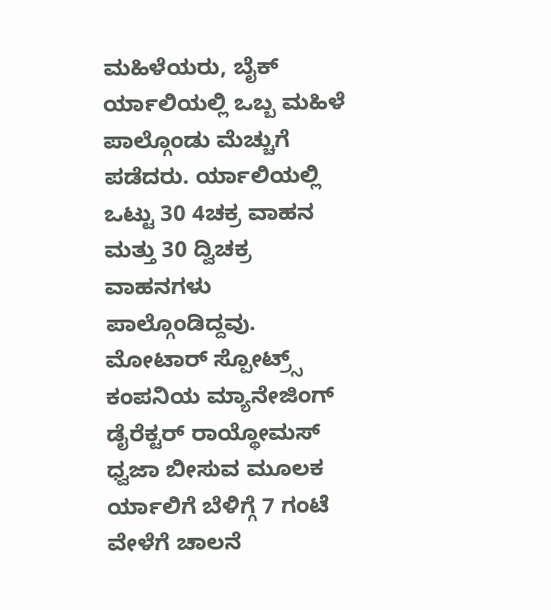ಮಹಿಳೆಯರು, ಬೈಕ್ ರ್ಯಾಲಿಯಲ್ಲಿ ಒಬ್ಬ ಮಹಿಳೆ ಪಾಲ್ಗೊಂಡು ಮೆಚ್ಚುಗೆ ಪಡೆದರು. ರ್ಯಾಲಿಯಲ್ಲಿ ಒಟ್ಟು 30 4ಚಕ್ರ ವಾಹನ ಮತ್ತು 30 ದ್ವಿಚಕ್ರ ವಾಹನಗಳು ಪಾಲ್ಗೊಂಡಿದ್ದವು.
ಮೋಟಾರ್ ಸ್ಪೋಟ್ರ್ಸ್ ಕಂಪನಿಯ ಮ್ಯಾನೇಜಿಂಗ್ ಡೈರೆಕ್ಟರ್ ರಾಯ್ಥೋಮಸ್ ಧ್ವಜಾ ಬೀಸುವ ಮೂಲಕ ರ್ಯಾಲಿಗೆ ಬೆಳಿಗ್ಗೆ 7 ಗಂಟೆ ವೇಳೆಗೆ ಚಾಲನೆ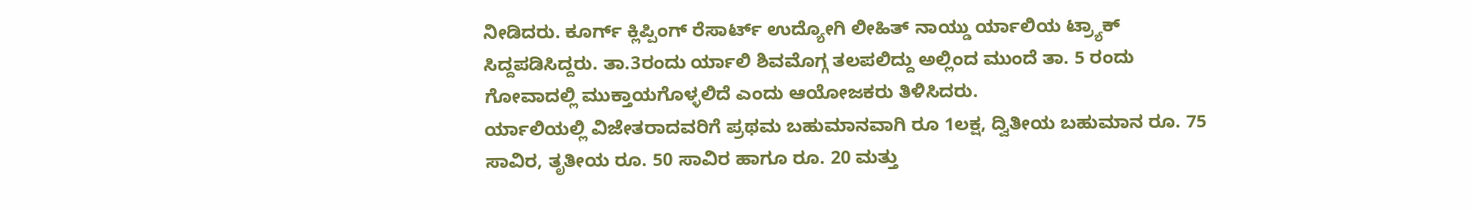ನೀಡಿದರು. ಕೂರ್ಗ್ ಕ್ಲಿಪ್ಪಿಂಗ್ ರೆಸಾರ್ಟ್ ಉದ್ಯೋಗಿ ಲೀಹಿತ್ ನಾಯ್ಡು ರ್ಯಾಲಿಯ ಟ್ರ್ಯಾಕ್ ಸಿದ್ದಪಡಿಸಿದ್ದರು. ತಾ.3ರಂದು ರ್ಯಾಲಿ ಶಿವಮೊಗ್ಗ ತಲಪಲಿದ್ದು ಅಲ್ಲಿಂದ ಮುಂದೆ ತಾ. 5 ರಂದು ಗೋವಾದಲ್ಲಿ ಮುಕ್ತಾಯಗೊಳ್ಳಲಿದೆ ಎಂದು ಆಯೋಜಕರು ತಿಳಿಸಿದರು.
ರ್ಯಾಲಿಯಲ್ಲಿ ವಿಜೇತರಾದವರಿಗೆ ಪ್ರಥಮ ಬಹುಮಾನವಾಗಿ ರೂ 1ಲಕ್ಷ, ದ್ವಿತೀಯ ಬಹುಮಾನ ರೂ. 75 ಸಾವಿರ, ತೃತೀಯ ರೂ. 50 ಸಾವಿರ ಹಾಗೂ ರೂ. 20 ಮತ್ತು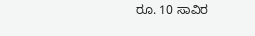ರೂ. 10 ಸಾವಿರ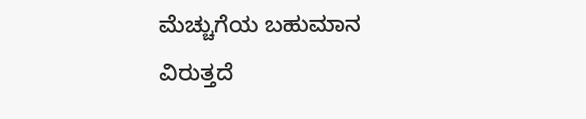ಮೆಚ್ಚುಗೆಯ ಬಹುಮಾನ ವಿರುತ್ತದೆ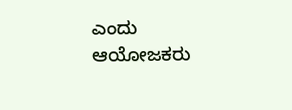ಎಂದು ಆಯೋಜಕರು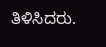ತಿಳಿಸಿದರು.